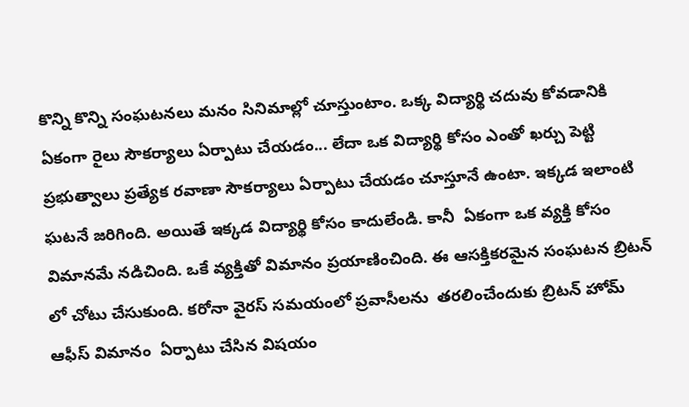కొన్ని కొన్ని సంఘటనలు మనం సినిమాల్లో చూస్తుంటాం. ఒక్క విద్యార్థి చదువు కోవడానికి ఏకంగా రైలు సౌకర్యాలు ఏర్పాటు చేయడం... లేదా ఒక విద్యార్థి కోసం ఎంతో ఖర్చు పెట్టి ప్రభుత్వాలు ప్రత్యేక రవాణా సౌకర్యాలు ఏర్పాటు చేయడం చూస్తూనే ఉంటా. ఇక్కడ ఇలాంటి ఘటనే జరిగింది. అయితే ఇక్కడ విద్యార్థి కోసం కాదులేండి. కానీ  ఏకంగా ఒక వ్యక్తి కోసం విమానమే నడిచింది. ఒకే వ్యక్తితో విమానం ప్రయాణించింది. ఈ ఆసక్తికరమైన సంఘటన బ్రిటన్ లో చోటు చేసుకుంది. కరోనా వైరస్ సమయంలో ప్రవాసీలను  తరలించేందుకు బ్రిటన్ హోమ్ ఆఫీస్ విమానం  ఏర్పాటు చేసిన విషయం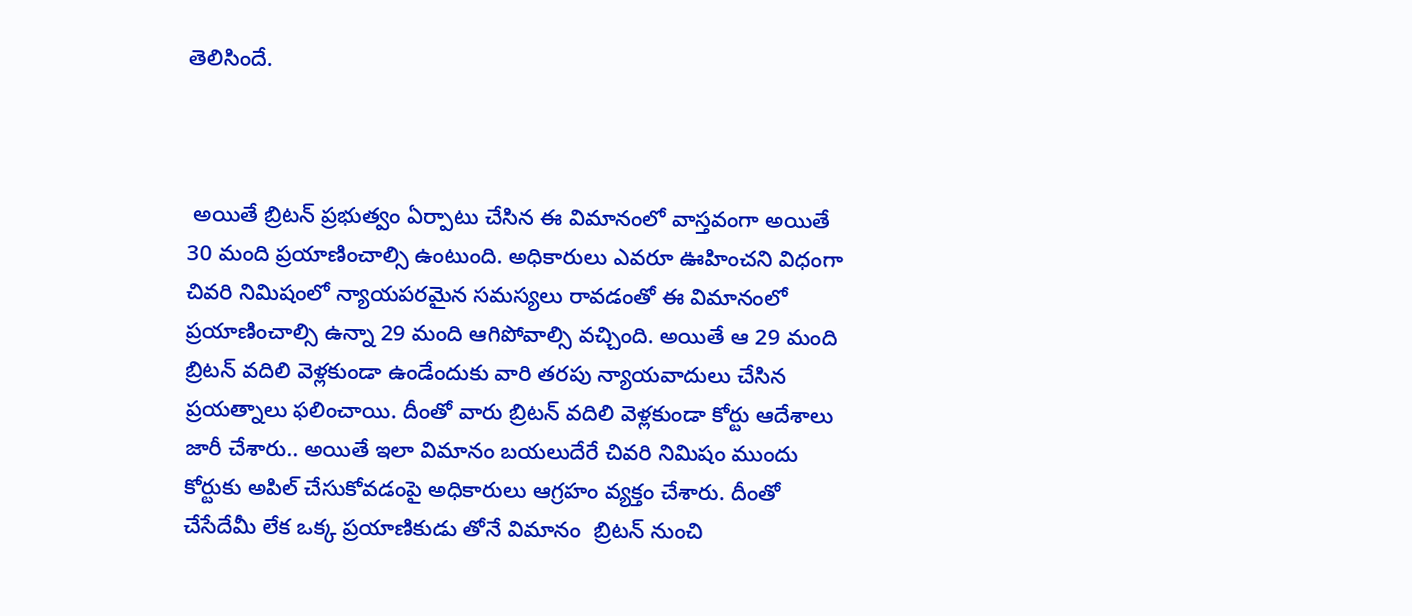తెలిసిందే.



 అయితే బ్రిటన్ ప్రభుత్వం ఏర్పాటు చేసిన ఈ విమానంలో వాస్తవంగా అయితే 30 మంది ప్రయాణించాల్సి ఉంటుంది. అధికారులు ఎవరూ ఊహించని విధంగా చివరి నిమిషంలో న్యాయపరమైన సమస్యలు రావడంతో ఈ విమానంలో ప్రయాణించాల్సి ఉన్నా 29 మంది ఆగిపోవాల్సి వచ్చింది. అయితే ఆ 29 మంది బ్రిటన్ వదిలి వెళ్లకుండా ఉండేందుకు వారి తరపు న్యాయవాదులు చేసిన  ప్రయత్నాలు ఫలించాయి. దీంతో వారు బ్రిటన్ వదిలి వెళ్లకుండా కోర్టు ఆదేశాలు జారీ చేశారు.. అయితే ఇలా విమానం బయలుదేరే చివరి నిమిషం ముందు కోర్టుకు అపిల్ చేసుకోవడంపై అధికారులు ఆగ్రహం వ్యక్తం చేశారు. దీంతో చేసేదేమీ లేక ఒక్క ప్రయాణికుడు తోనే విమానం  బ్రిటన్ నుంచి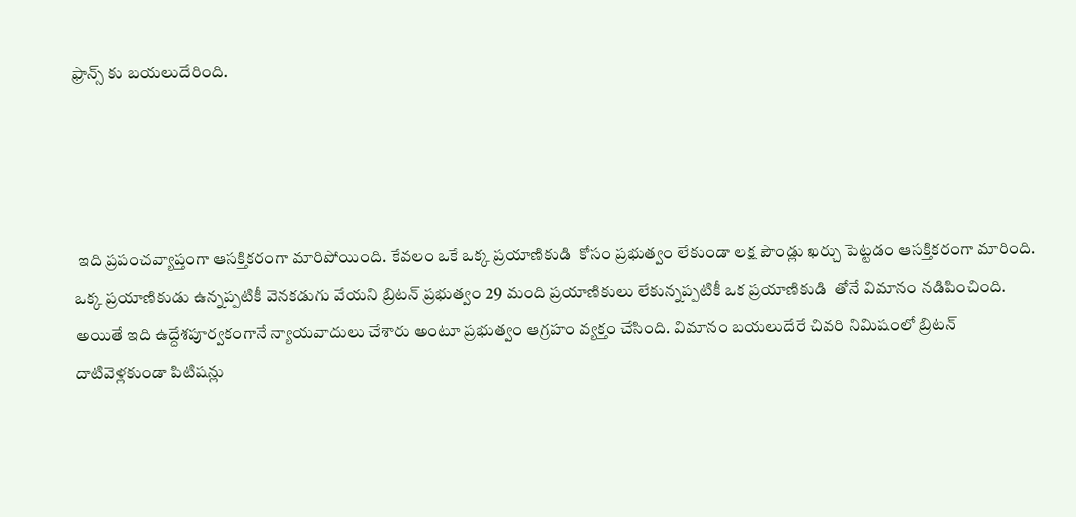ఫ్రాన్స్ కు బయలుదేరింది.




 ఇది ప్రపంచవ్యాప్తంగా ఆసక్తికరంగా మారిపోయింది. కేవలం ఒకే ఒక్క ప్రయాణికుడి  కోసం ప్రభుత్వం లేకుండా లక్ష పౌండ్లు ఖర్చు పెట్టడం ఆసక్తికరంగా మారింది. ఒక్క ప్రయాణికుడు ఉన్నప్పటికీ వెనకడుగు వేయని బ్రిటన్ ప్రభుత్వం 29 మంది ప్రయాణికులు లేకున్నప్పటికీ ఒక ప్రయాణికుడి  తోనే విమానం నడిపించింది. అయితే ఇది ఉద్దేశపూర్వకంగానే న్యాయవాదులు చేశారు అంటూ ప్రభుత్వం ఆగ్రహం వ్యక్తం చేసింది. విమానం బయలుదేరే చివరి నిమిషంలో బ్రిటన్  దాటివెళ్లకుండా పిటిషన్లు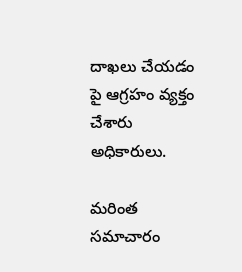దాఖలు చేయడం పై ఆగ్రహం వ్యక్తం చేశారు అధికారులు.

మరింత సమాచారం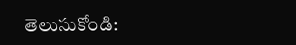తెలుసుకోండి: